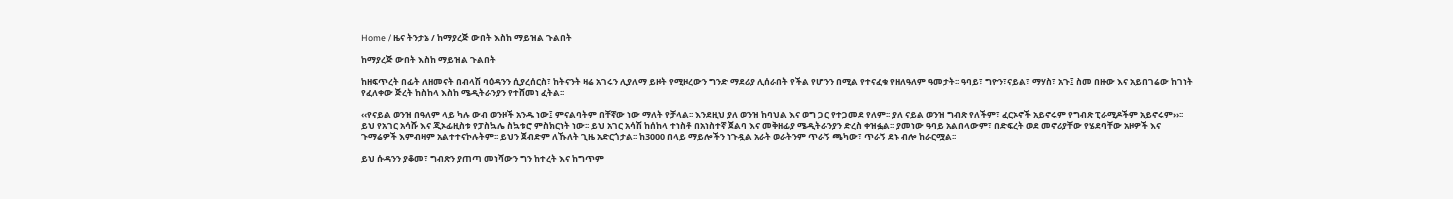Home / ዜና ትንታኔ / ከማያረጅ ውበት እስከ ማይዝል ጉልበት

ከማያረጅ ውበት እስከ ማይዝል ጉልበት

ከዘፍጥረት በፊት ለዘመናት በብላሽ ባዕዳንን ሲያረሰርስ፣ ከትናንት ዛሬ አገሩን ሊያለማ ይዞት የሚዞረውን ግንድ ማደሪያ ሊሰራበት የችል የሆንን በሚል የተናፈቁ የዘለዓለም ዓመታት፡፡ ዓባይ፣ ግዮን፣ናይል፣ ማሃስ፣ አጉ፤ ስመ በዙው እና አይበገሬው ከገነት የፈለቀው ጅረት ከስከላ እስከ ሜዲትራንያን የተሸመነ ፈትል፡፡

‹‹የናይል ወንዝ በዓለም ላይ ካሉ ውብ ወንዞች አንዱ ነው፤ ምናልባትም በቸኛው ነው ማለት የቻላል፡፡ እንደዚህ ያለ ወንዝ ከባህል እና ወግ ጋር የተጋመደ የለም፡፡ ያለ ናይል ወንዝ ግብጽ የለችም፣ ፈርኦኖች አይኖሩም የግብጽ ፒራሚዶችም አይኖሩም››፡፡ ይህ የአገር አሳሹ እና ጂኦፊዚስቱ የፓስኳሌ ስኳቱሮ ምስክርነት ነው፡፡ ይህ አገር አሳሽ ከሰከላ ተነስቶ በአነስተኛ ጀልባ እና መቅዘፊያ ሜዲትራንያን ድረስ ቀዝፏል፡፡ ያመነው ዓባይ አልበላውም፣ በድፍረት ወደ መኖሪያቸው የሄደባቸው አዞዎች እና ጉማሬዎች እምብዛም አልተተናኮሉትም፡፡ ይህን ጀብድም ለኹለት ጊዜ አድርጎታል፡፡ ከ3000 በላይ ማይሎችን ነጉዷል አራት ወራትንም ጥራኝ ጫካው፣ ጥራኝ ደኑ ብሎ ከራርሟል፡፡

ይህ ሱዳንን ያቆመ፣ ግብጽን ያጠጣ መነሻውን ግን ከተረት እና ከግጥም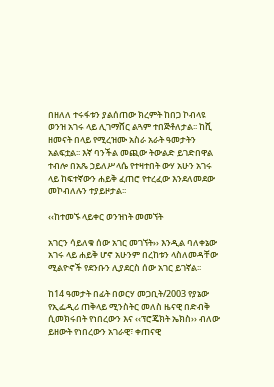በዘለለ ተሩፋቱን ያልሰጠው ክረምት ከበጋ ኮብላዩ ወንዝ አገሩ ላይ ሊገማሸር ልጓም ተበጅቶለታል፡፡ ከሺ ዘመናት በላይ የሚረዝሙ አስራ አራት ዓመታትን አልፍቷል፡፡ እኛ ባንችል መጪው ትውልድ ይገድበዋል ተብሎ በአጼ ኃይለሥላሴ የተዛተበት ውሃ አሁን አገሩ ላይ ከፍተኛውን ሐይቅ ፈጠሮ የተረፈው እንደለመደው መኮብለሉን ተያይዞታል፡፡

‹‹ከተመኙ ላይቀር ወንዝነት መመኘት

አገርን ሳይለቁ ሰው አገር መገኘት›› እንዲል ባለቀኔው አገሩ ላይ ሐይቅ ሆኖ አሁንም በረከቱን ላስለመዳቸው ሚልዮኖች የደንቡን ሊያደርስ ሰው አገር ይገኛል፡፡

ከ14 ዓመታት በፊት በወርሃ መጋቢት/2003 የያኔው የኢፌዲሪ ጠቅላይ ሚንስትር መለስ ዜናዊ በድብቅ ሲመክሩበት የነበረውን እና ‹‹ፕሮጄክት ኤክስ›› ብለው ይዘውት የነበረውን አገራዊ፣ ቀጠናዊ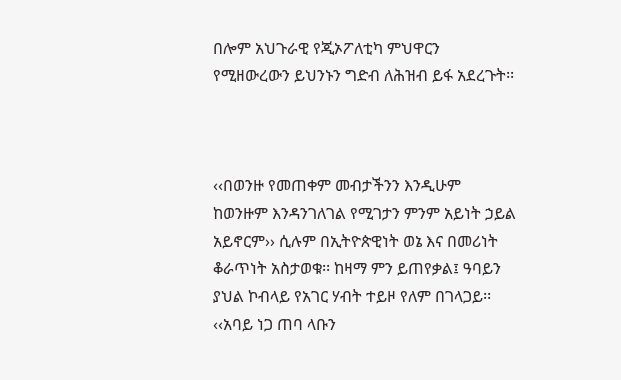በሎም አህጉራዊ የጂኦፖለቲካ ምህዋርን የሚዘውረውን ይህንኑን ግድብ ለሕዝብ ይፋ አደረጉት፡፡



‹‹በወንዙ የመጠቀም መብታችንን እንዲሁም ከወንዙም እንዳንገለገል የሚገታን ምንም አይነት ኃይል አይኖርም›› ሲሉም በኢትዮጵዊነት ወኔ እና በመሪነት ቆራጥነት አስታወቁ፡፡ ከዛማ ምን ይጠየቃል፤ ዓባይን ያህል ኮብላይ የአገር ሃብት ተይዞ የለም በገላጋይ፡፡ ‹‹አባይ ነጋ ጠባ ላቡን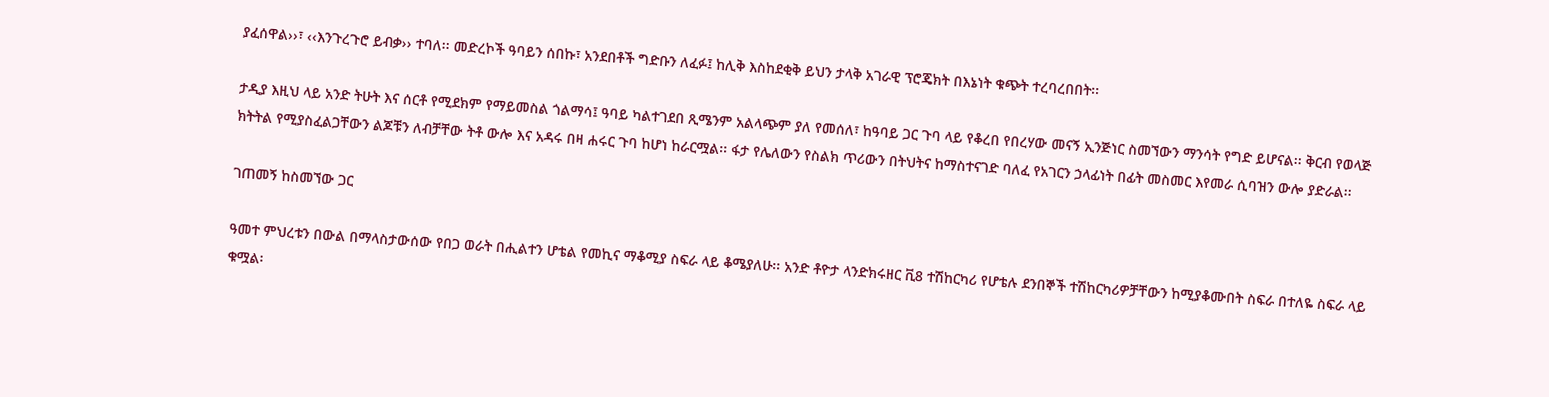ያፈሰዋል››፣ ‹‹እንጉረጉሮ ይብቃ›› ተባለ፡፡ መድረኮች ዓባይን ሰበኩ፣ አንደበቶች ግድቡን ለፈፉ፤ ከሊቅ እስከደቂቅ ይህን ታላቅ አገራዊ ፕሮጄክት በእኔነት ቁጭት ተረባረበበት፡፡

ታዲያ እዚህ ላይ አንድ ትሁት እና ሰርቶ የሚደክም የማይመስል ጎልማሳ፤ ዓባይ ካልተገደበ ጺሜንም አልላጭም ያለ የመሰለ፣ ከዓባይ ጋር ጉባ ላይ የቆረበ የበረሃው መናኝ ኢንጅነር ስመኘውን ማንሳት የግድ ይሆናል፡፡ ቅርብ የወላጅ ክትትል የሚያስፈልጋቸውን ልጆቹን ለብቻቸው ትቶ ውሎ እና አዳሩ በዛ ሐሩር ጉባ ከሆነ ከራርሟል፡፡ ፋታ የሌለውን የስልክ ጥሪውን በትህትና ከማስተናገድ ባለፈ የአገርን ኃላፊነት በፊት መስመር እየመራ ሲባዝን ውሎ ያድራል፡፡

ገጠመኝ ከስመኘው ጋር

ዓመተ ምህረቱን በውል በማላስታውሰው የበጋ ወራት በሒልተን ሆቴል የመኪና ማቆሚያ ስፍራ ላይ ቆሜያለሁ፡፡ አንድ ቶዮታ ላንድክሩዘር ቪ8 ተሽከርካሪ የሆቴሉ ደንበኞች ተሽከርካሪዎቻቸውን ከሚያቆሙበት ስፍራ በተለዬ ስፍራ ላይ ቁሟል፡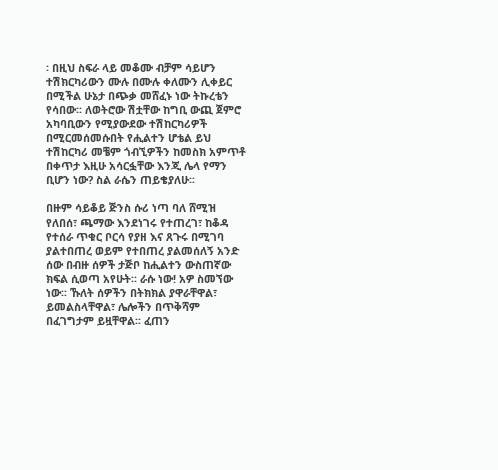፡ በዚህ ስፍራ ላይ መቆሙ ብቻም ሳይሆን ተሽክርካሪውን ሙሉ በሙሉ ቀለሙን ሊቀይር በሚችል ሁኔታ በጭቃ መሸፈኑ ነው ትኩረቴን የሳበው፡፡ ለወትሮው ሽቷቸው ከግቢ ውጪ ጀምሮ አካባቢውን የሚያውደው ተሽከርካሪዎች በሚርመሰመሱበት የሒልተን ሆቴል ይህ ተሽከርካሪ መቼም ጎብኚዎችን ከመስክ አምጥቶ በቀጥታ እዚሁ አሳርፏቸው እንጂ ሌላ የማን ቢሆን ነው? ስል ራሴን ጠይቄያለሁ፡፡

በዙም ሳይቆይ ጅንስ ሱሪ ነጣ ባለ ሸሚዝ የለበሰ፣ ጫማው እንደነገሩ የተጠረገ፣ ከቆዳ የተሰራ ጥቁር ቦርሳ የያዘ እና ጸጉሩ በሚገባ ያልተበጠረ ወይም የተበጠረ ያልመሰለኝ አንድ ሰው በብዙ ሰዎች ታጅቦ ከሒልተን ውስጠኛው ክፍል ሲወጣ አየሁት፡፡ ራሱ ነው! አዎ ስመኘው ነው፡፡ ኹለት ሰዎችን በትክክል ያዋራቸዋል፣ ይመልስላቸዋል፣ ሌሎችን በጥቅሻም በፈገግታም ይዟቸዋል፡፡ ፈጠን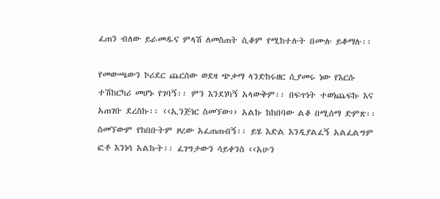ፈጠን ብለው ይራመዱና ምላሽ ለመስጠት ሲቆም የሚከተሉት በሙሉ ይቆማሉ፡፡

የመውጫውን ኮሪደር ጨርሰው ወደዛ ጭቃማ ላንድከሩዘር ሲያመሩ ነው የእርሱ ተሽከርካሪ መሆኑ የገባኝ፡፡ ምን እንደነካኝ አላውቅም፡፡ በፍጥነት ተወነጨፍኩ እና አጠገቡ ደረስኩ፡፡ ‹‹ኢንጅነር ስመኘው›› አልኩ ከከበባው ልቆ በሚሰማ ድምጽ፡፡ ስመኘውም የከበቡትም ዞረው አፈጠጡበኝ፡፡ ይሄ እድል እንዲያልፈኝ አልፈልግም ፎቶ እንነሳ አልኩት፡፡ ፈገግታውን ሳይቀንስ ‹‹አሁን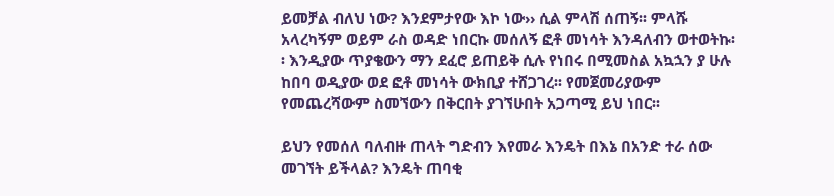ይመቻል ብለህ ነው? እንደምታየው እኮ ነው›› ሲል ምላሽ ሰጠኝ፡፡ ምላሹ አላረካኝም ወይም ራስ ወዳድ ነበርኩ መሰለኝ ፎቶ መነሳት እንዳለብን ወተወትኩ፡፡ እንዲያው ጥያቄውን ማን ደፈሮ ይጠይቅ ሲሉ የነበሩ በሚመስል አኳኋን ያ ሁሉ ከበባ ወዲያው ወደ ፎቶ መነሳት ውክቢያ ተሸጋገረ፡፡ የመጀመሪያውም የመጨረሻውም ስመኘውን በቅርበት ያገኘሁበት አጋጣሚ ይህ ነበር፡፡

ይህን የመሰለ ባለብዙ ጠላት ግድብን እየመራ እንዴት በእኔ በአንድ ተራ ሰው መገኘት ይችላል? እንዴት ጠባቂ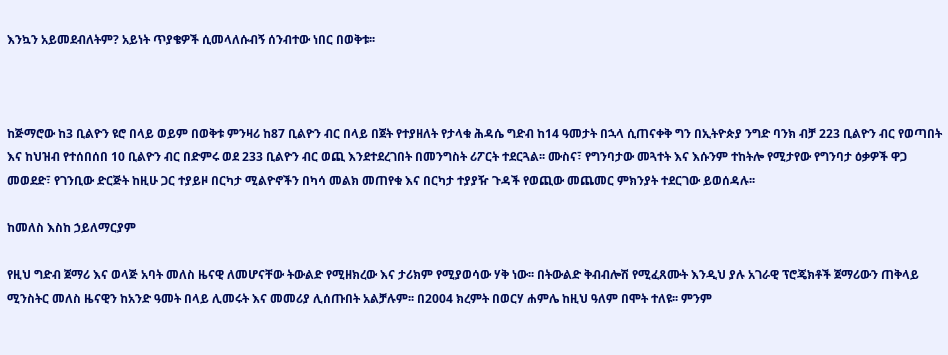እንኳን አይመደብለትም? አይነት ጥያቄዎች ሲመላለሱብኝ ሰንብተው ነበር በወቅቱ፡፡



ከጅማሮው ከ3 ቢልዮን ዩሮ በላይ ወይም በወቅቱ ምንዛሪ ከ87 ቢልዮን ብር በላይ በጀት የተያዘለት የታላቁ ሕዳሴ ግድብ ከ14 ዓመታት በኋላ ሲጠናቀቅ ግን በኢትዮጵያ ንግድ ባንክ ብቻ 223 ቢልዮን ብር የወጣበት እና ከህዝብ የተሰበሰበ 10 ቢልዮን ብር በድምሩ ወደ 233 ቢልዮን ብር ወጪ እንደተደረገበት በመንግስት ሪፖርት ተደርጓል፡፡ ሙስና፣ የግንባታው መጓተት እና እሱንም ተከትሎ የሚታየው የግንባታ ዕቃዎች ዋጋ መወደድ፣ የገንቢው ድርጅት ከዚሁ ጋር ተያይዞ በርካታ ሚልዮኖችን በካሳ መልክ መጠየቁ እና በርካታ ተያያዥ ጉዳች የወጪው መጨመር ምክንያት ተደርገው ይወሰዳሉ፡፡

ከመለስ እስከ ኃይለማርያም

የዚህ ግድብ ጀማሪ እና ወላጅ አባት መለስ ዜናዊ ለመሆናቸው ትውልድ የሚዘክረው እና ታሪክም የሚያወሳው ሃቅ ነው፡፡ በትውልድ ቅብብሎሽ የሚፈጸሙት እንዲህ ያሉ አገራዊ ፕሮጄክቶች ጀማሪውን ጠቅላይ ሚንስትር መለስ ዜናዊን ከአንድ ዓመት በላይ ሊመሩት እና መመሪያ ሊሰጡበት አልቻሉም፡፡ በ2004 ክረምት በወርሃ ሐምሌ ከዚህ ዓለም በሞት ተለዩ፡፡ ምንም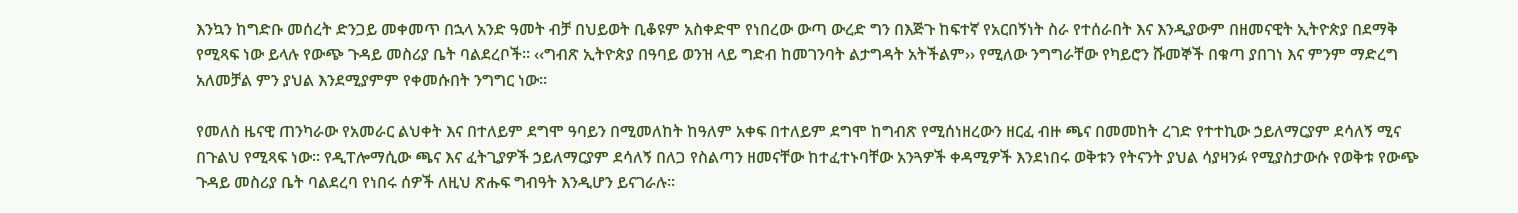እንኳን ከግድቡ መሰረት ድንጋይ መቀመጥ በኋላ አንድ ዓመት ብቻ በህይወት ቢቆዩም አስቀድሞ የነበረው ውጣ ውረድ ግን በእጅጉ ከፍተኛ የአርበኝነት ስራ የተሰራበት እና እንዲያውም በዘመናዊት ኢትዮጵያ በደማቅ የሚጻፍ ነው ይላሉ የውጭ ጉዳይ መስሪያ ቤት ባልደረቦች፡፡ ‹‹ግብጽ ኢትዮጵያ በዓባይ ወንዝ ላይ ግድብ ከመገንባት ልታግዳት አትችልም›› የሚለው ንግግራቸው የካይሮን ሹመኞች በቁጣ ያበገነ እና ምንም ማድረግ አለመቻል ምን ያህል እንደሚያምም የቀመሱበት ንግግር ነው፡፡

የመለስ ዜናዊ ጠንካራው የአመራር ልህቀት እና በተለይም ደግሞ ዓባይን በሚመለከት ከዓለም አቀፍ በተለይም ደግሞ ከግብጽ የሚሰነዘረውን ዘርፈ ብዙ ጫና በመመከት ረገድ የተተኪው ኃይለማርያም ደሳለኝ ሚና በጉልህ የሚጻፍ ነው፡፡ የዲፐሎማሲው ጫና እና ፈትጊያዎች ኃይለማርያም ደሳለኝ በለጋ የስልጣን ዘመናቸው ከተፈተኑባቸው አንጓዎች ቀዳሚዎች እንደነበሩ ወቅቱን የትናንት ያህል ሳያዛንፉ የሚያስታውሱ የወቅቱ የውጭ ጉዳይ መስሪያ ቤት ባልደረባ የነበሩ ሰዎች ለዚህ ጽሑፍ ግብዓት እንዲሆን ይናገራሉ፡፡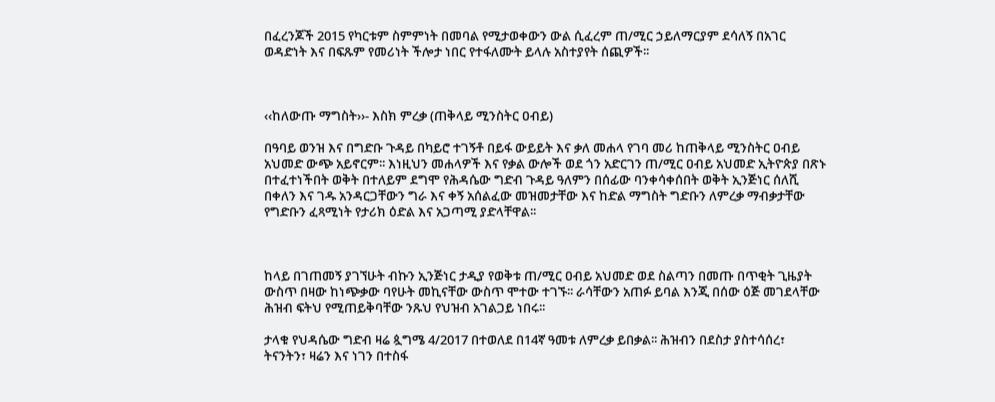በፈረንጆች 2015 የካርቱም ስምምነት በመባል የሚታወቀውን ውል ሲፈረም ጠ/ሚር ኃይለማርያም ደሳለኝ በአገር ወዳድነት እና በፍጹም የመሪነት ችሎታ ነበር የተፋለሙት ይላሉ አስተያየት ሰጪዎች፡፡



‹‹ከለውጡ ማግስት››- እስክ ምረቃ (ጠቅላይ ሚንስትር ዐብይ)

በዓባይ ወንዝ እና በግድቡ ጉዳይ በካይሮ ተገኝቶ በይፋ ውይይት እና ቃለ መሐላ የገባ መሪ ከጠቅላይ ሚንስትር ዐብይ አህመድ ውጭ አይኖርም፡፡ እነዚህን መሐላዎች እና የቃል ውሎች ወደ ጎን አድርገን ጠ/ሚር ዐብይ አህመድ ኢትዮጵያ በጽኑ በተፈተነችበት ወቅት በተለይም ደግሞ የሕዳሴው ግድብ ጉዳይ ዓለምን በሰፊው ባንቀሳቀሰበት ወቅት ኢንጅነር ሰለሺ በቀለን እና ገዱ አንዳርጋቸውን ግራ እና ቀኝ አሰልፈው መዝመታቸው እና ከድል ማግስት ግድቡን ለምረቃ ማብቃታቸው የግድቡን ፈጻሚነት የታሪክ ዕድል እና አጋጣሚ ያድላቸዋል፡፡



ከላይ በገጠመኝ ያገኘሁት ብኩን ኢንጅነር ታዲያ የወቅቱ ጠ/ሚር ዐብይ አህመድ ወደ ስልጣን በመጡ በጥቂት ጊዜያት ውስጥ በዛው ከነጭቃው ባየሁት መኪናቸው ውስጥ ሞተው ተገኙ፡፡ ራሳቸውን አጠፉ ይባል እንጂ በሰው ዕጅ መገደላቸው ሕዝብ ፍትህ የሚጠይቅባቸው ንጹህ የህዝብ አገልጋይ ነበሩ፡፡

ታላቁ የህዳሴው ግድብ ዛሬ ጷግሜ 4/2017 በተወለደ በ14ኛ ዓመቱ ለምረቃ ይበቃል፡፡ ሕዝብን በደስታ ያስተሳሰረ፣ ትናንትን፣ ዛሬን እና ነገን በተስፋ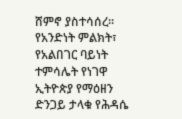ሸምኖ ያስተሳሰረ፡፡ የአንድነት ምልክት፣ የአልበገር ባይነት ተምሳሌት የነገዋ ኢትዮጵያ የማዕዘን ድንጋይ ታላቁ የሕዳሴ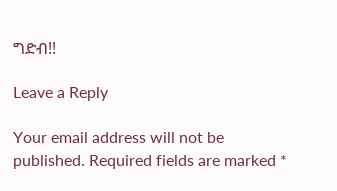ግድብ!!

Leave a Reply

Your email address will not be published. Required fields are marked *